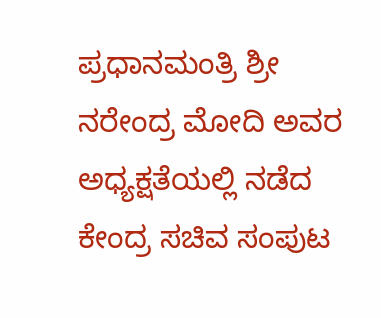ಪ್ರಧಾನಮಂತ್ರಿ ಶ್ರೀ ನರೇಂದ್ರ ಮೋದಿ ಅವರ ಅಧ್ಯಕ್ಷತೆಯಲ್ಲಿ ನಡೆದ ಕೇಂದ್ರ ಸಚಿವ ಸಂಪುಟ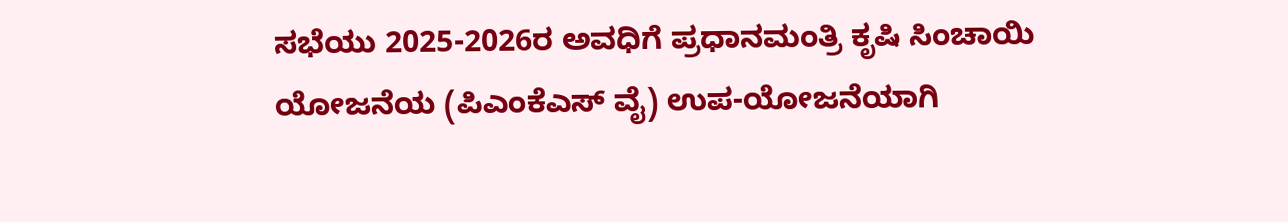ಸಭೆಯು 2025-2026ರ ಅವಧಿಗೆ ಪ್ರಧಾನಮಂತ್ರಿ ಕೃಷಿ ಸಿಂಚಾಯಿ ಯೋಜನೆಯ (ಪಿಎಂಕೆಎಸ್ ವೈ) ಉಪ-ಯೋಜನೆಯಾಗಿ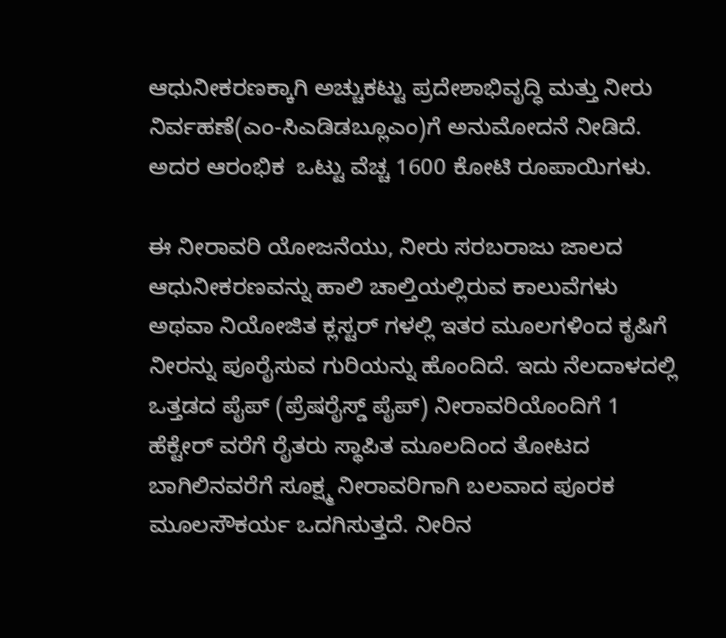ಆಧುನೀಕರಣಕ್ಕಾಗಿ ಅಚ್ಚುಕಟ್ಟು ಪ್ರದೇಶಾಭಿವೃದ್ಧಿ ಮತ್ತು ನೀರು ನಿರ್ವಹಣೆ(ಎಂ-ಸಿಎಡಿಡಬ್ಲೂಎಂ)ಗೆ ಅನುಮೋದನೆ ನೀಡಿದೆ. ಅದರ ಆರಂಭಿಕ  ಒಟ್ಟು ವೆಚ್ಚ 1600 ಕೋಟಿ ರೂಪಾಯಿಗಳು.

ಈ ನೀರಾವರಿ ಯೋಜನೆಯು, ನೀರು ಸರಬರಾಜು ಜಾಲದ ಆಧುನೀಕರಣವನ್ನು ಹಾಲಿ ಚಾಲ್ತಿಯಲ್ಲಿರುವ ಕಾಲುವೆಗಳು ಅಥವಾ ನಿಯೋಜಿತ ಕ್ಲಸ್ಟರ್‌ ಗಳಲ್ಲಿ ಇತರ ಮೂಲಗಳಿಂದ ಕೃಷಿಗೆ ನೀರನ್ನು ಪೂರೈಸುವ ಗುರಿಯನ್ನು ಹೊಂದಿದೆ. ಇದು ನೆಲದಾಳದಲ್ಲಿ ಒತ್ತಡದ ಪೈಪ್ (ಪ್ರೆಷರೈಸ್ಡ್‌ ಪೈಪ್) ನೀರಾವರಿಯೊಂದಿಗೆ 1 ಹೆಕ್ಟೇರ್ ವರೆಗೆ ರೈತರು ಸ್ಥಾಪಿತ ಮೂಲದಿಂದ ತೋಟದ ಬಾಗಿಲಿನವರೆಗೆ ಸೂಕ್ಷ್ಮ ನೀರಾವರಿಗಾಗಿ ಬಲವಾದ ಪೂರಕ ಮೂಲಸೌಕರ್ಯ ಒದಗಿಸುತ್ತದೆ. ನೀರಿನ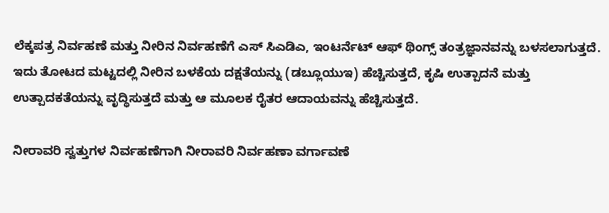ಲೆಕ್ಕಪತ್ರ ನಿರ್ವಹಣೆ ಮತ್ತು ನೀರಿನ ನಿರ್ವಹಣೆಗೆ ಎಸ್ ಸಿಎಡಿಎ, ಇಂಟರ್ನೆಟ್ ಆಫ್ ಥಿಂಗ್ಸ್ ತಂತ್ರಜ್ಞಾನವನ್ನು ಬಳಸಲಾಗುತ್ತದೆ. ಇದು ತೋಟದ ಮಟ್ಟದಲ್ಲಿ ನೀರಿನ ಬಳಕೆಯ ದಕ್ಷತೆಯನ್ನು (ಡಬ್ಲೂಯುಇ) ಹೆಚ್ಚಿಸುತ್ತದೆ, ಕೃಷಿ ಉತ್ಪಾದನೆ ಮತ್ತು ಉತ್ಪಾದಕತೆಯನ್ನು ವೃದ್ಧಿಸುತ್ತದೆ ಮತ್ತು ಆ ಮೂಲಕ ರೈತರ ಆದಾಯವನ್ನು ಹೆಚ್ಚಿಸುತ್ತದೆ.

ನೀರಾವರಿ ಸ್ವತ್ತುಗಳ ನಿರ್ವಹಣೆಗಾಗಿ ನೀರಾವರಿ ನಿರ್ವಹಣಾ ವರ್ಗಾವಣೆ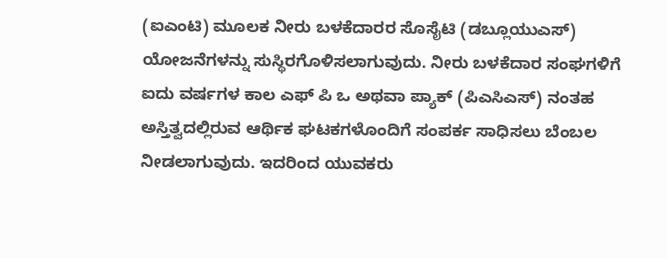(ಐಎಂಟಿ) ಮೂಲಕ ನೀರು ಬಳಕೆದಾರರ ಸೊಸೈಟಿ (ಡಬ್ಲೂಯುಎಸ್) ಯೋಜನೆಗಳನ್ನು ಸುಸ್ಥಿರಗೊಳಿಸಲಾಗುವುದು. ನೀರು ಬಳಕೆದಾರ ಸಂಘಗಳಿಗೆ ಐದು ವರ್ಷಗಳ ಕಾಲ ಎಫ್ ಪಿ ಒ ಅಥವಾ ಪ್ಯಾಕ್ (ಪಿಎಸಿಎಸ್) ನಂತಹ ಅಸ್ತಿತ್ವದಲ್ಲಿರುವ ಆರ್ಥಿಕ ಘಟಕಗಳೊಂದಿಗೆ ಸಂಪರ್ಕ ಸಾಧಿಸಲು ಬೆಂಬಲ ನೀಡಲಾಗುವುದು. ಇದರಿಂದ ಯುವಕರು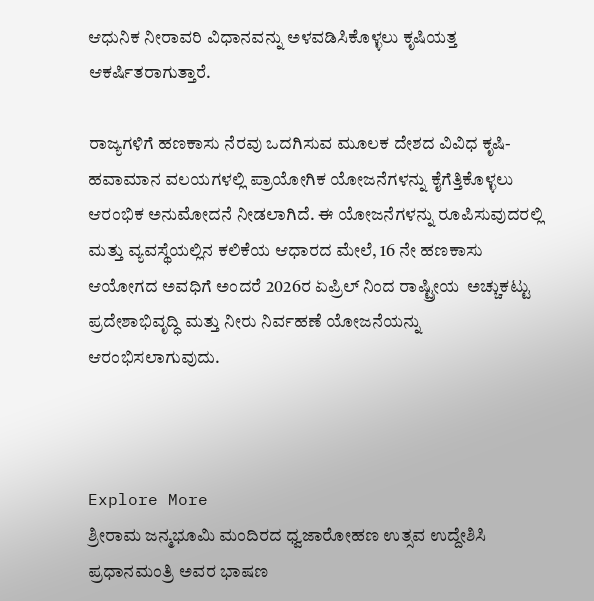ಆಧುನಿಕ ನೀರಾವರಿ ವಿಧಾನವನ್ನು ಅಳವಡಿಸಿಕೊಳ್ಳಲು ಕೃಷಿಯತ್ತ ಆಕರ್ಷಿತರಾಗುತ್ತಾರೆ.

ರಾಜ್ಯಗಳಿಗೆ ಹಣಕಾಸು ನೆರವು ಒದಗಿಸುವ ಮೂಲಕ ದೇಶದ ವಿವಿಧ ಕೃಷಿ-ಹವಾಮಾನ ವಲಯಗಳಲ್ಲಿ ಪ್ರಾಯೋಗಿಕ ಯೋಜನೆಗಳನ್ನು ಕೈಗೆತ್ತಿಕೊಳ್ಳಲು ಆರಂಭಿಕ ಅನುಮೋದನೆ ನೀಡಲಾಗಿದೆ. ಈ ಯೋಜನೆಗಳನ್ನು ರೂಪಿಸುವುದರಲ್ಲಿ ಮತ್ತು ವ್ಯವಸ್ಥೆಯಲ್ಲಿನ ಕಲಿಕೆಯ ಆಧಾರದ ಮೇಲೆ, 16 ನೇ ಹಣಕಾಸು ಆಯೋಗದ ಅವಧಿಗೆ ಅಂದರೆ 2026ರ ಏಪ್ರಿಲ್ ನಿಂದ ರಾಷ್ಟ್ರೀಯ  ಅಚ್ಚುಕಟ್ಟು ಪ್ರದೇಶಾಭಿವೃದ್ಧಿ ಮತ್ತು ನೀರು ನಿರ್ವಹಣೆ ಯೋಜನೆಯನ್ನು ಆರಂಭಿಸಲಾಗುವುದು.



Explore More
ಶ್ರೀರಾಮ ಜನ್ಮಭೂಮಿ ಮಂದಿರದ ಧ್ವಜಾರೋಹಣ ಉತ್ಸವ ಉದ್ದೇಶಿಸಿ ಪ್ರಧಾನಮಂತ್ರಿ ಅವರ ಭಾಷಣ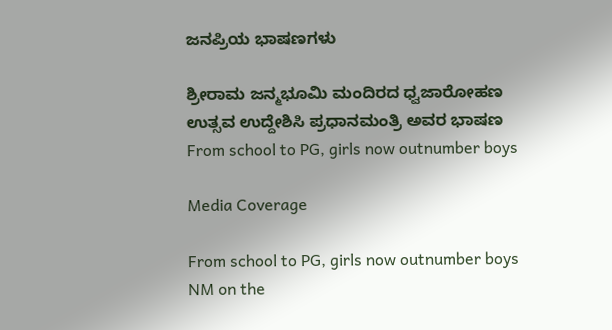ಜನಪ್ರಿಯ ಭಾಷಣಗಳು

ಶ್ರೀರಾಮ ಜನ್ಮಭೂಮಿ ಮಂದಿರದ ಧ್ವಜಾರೋಹಣ ಉತ್ಸವ ಉದ್ದೇಶಿಸಿ ಪ್ರಧಾನಮಂತ್ರಿ ಅವರ ಭಾಷಣ
From school to PG, girls now outnumber boys

Media Coverage

From school to PG, girls now outnumber boys
NM on the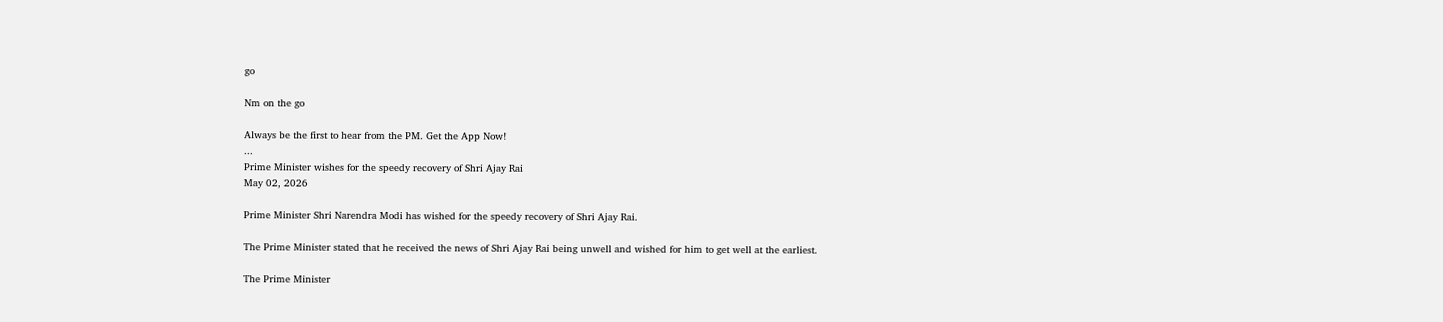go

Nm on the go

Always be the first to hear from the PM. Get the App Now!
...
Prime Minister wishes for the speedy recovery of Shri Ajay Rai
May 02, 2026

Prime Minister Shri Narendra Modi has wished for the speedy recovery of Shri Ajay Rai.

The Prime Minister stated that he received the news of Shri Ajay Rai being unwell and wished for him to get well at the earliest.

The Prime Minister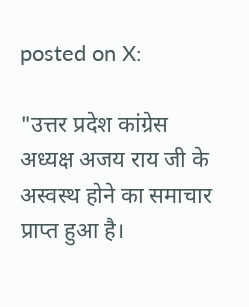posted on X:

"उत्तर प्रदेश कांग्रेस अध्यक्ष अजय राय जी के अस्वस्थ होने का समाचार प्राप्त हुआ है।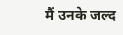मैं उनके जल्द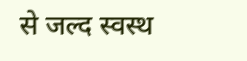से जल्द स्वस्थ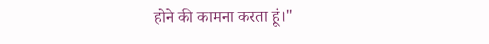होने की कामना करता हूं।"